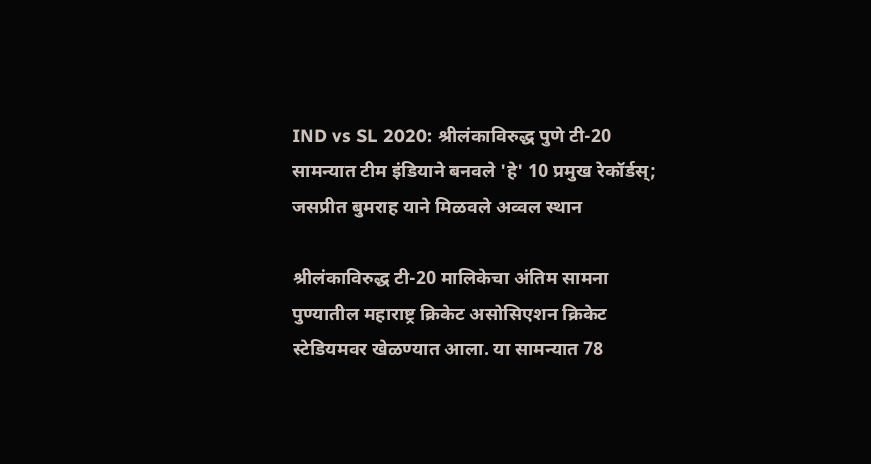IND vs SL 2020: श्रीलंकाविरुद्ध पुणे टी-20 सामन्यात टीम इंडियाने बनवले 'हे' 10 प्रमुख रेकॉर्डस्; जसप्रीत बुमराह याने मिळवले अव्वल स्थान

श्रीलंकाविरुद्ध टी-20 मालिकेचा अंतिम सामना पुण्यातील महाराष्ट्र क्रिकेट असोसिएशन क्रिकेट स्टेडियमवर खेळण्यात आला. या सामन्यात 78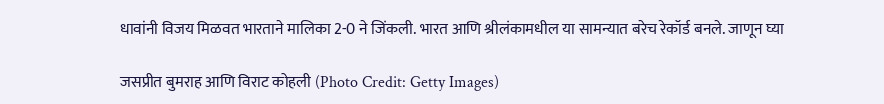धावांनी विजय मिळवत भारताने मालिका 2-0 ने जिंकली. भारत आणि श्रीलंकामधील या सामन्यात बरेच रेकॉर्ड बनले. जाणून घ्या

जसप्रीत बुमराह आणि विराट कोहली (Photo Credit: Getty Images)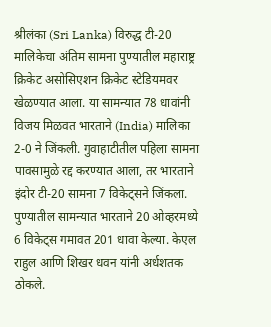श्रीलंका (Sri Lanka) विरुद्ध टी-20 मालिकेचा अंतिम सामना पुण्यातील महाराष्ट्र क्रिकेट असोसिएशन क्रिकेट स्टेडियमवर खेळण्यात आला. या सामन्यात 78 धावांनी विजय मिळवत भारताने (India) मालिका 2-0 ने जिंकली. गुवाहाटीतील पहिला सामना पावसामुळे रद्द करण्यात आला, तर भारताने इंदोर टी-20 सामना 7 विकेट्सने जिंकला. पुण्यातील सामन्यात भारताने 20 ओव्हरमध्ये 6 विकेट्स गमावत 201 धावा केल्या. केएल राहुल आणि शिखर धवन यांनी अर्धशतक ठोकले.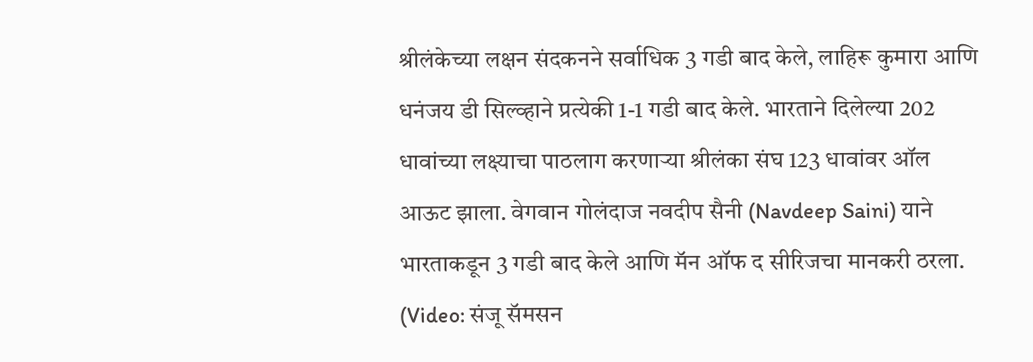श्रीलंकेच्या लक्षन संदकनने सर्वाधिक 3 गडी बाद केले, लाहिरू कुमारा आणि धनंजय डी सिल्व्हाने प्रत्येकी 1-1 गडी बाद केले. भारताने दिलेल्या 202 धावांच्या लक्ष्याचा पाठलाग करणाऱ्या श्रीलंका संघ 123 धावांवर ऑल आऊट झाला. वेगवान गोलंदाज नवदीप सैनी (Navdeep Saini) याने भारताकडून 3 गडी बाद केले आणि मॅन ऑफ द सीरिजचा मानकरी ठरला. (Video: संजू सॅमसन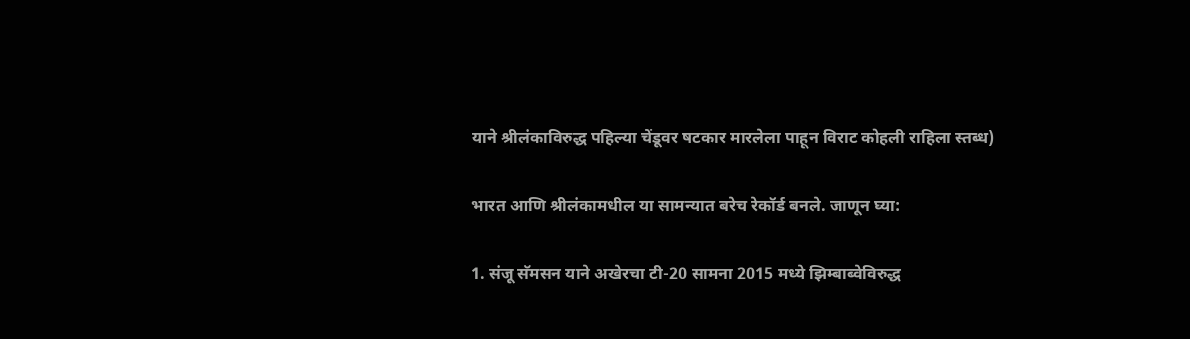याने श्रीलंकाविरुद्ध पहिल्या चेंडूवर षटकार मारलेला पाहून विराट कोहली राहिला स्तब्ध)

भारत आणि श्रीलंकामधील या सामन्यात बरेच रेकॉर्ड बनले. जाणून घ्या:

1. संजू सॅमसन याने अखेरचा टी-20 सामना 2015 मध्ये झिम्बाब्वेविरुद्ध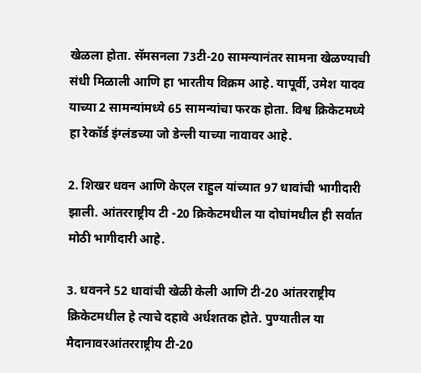खेळला होता. सॅमसनला 73टी-20 सामन्यानंतर सामना खेळण्याची संधी मिळाली आणि हा भारतीय विक्रम आहे. यापूर्वी, उमेश यादव याच्या 2 सामन्यांमध्ये 65 सामन्यांचा फरक होता. विश्व क्रिकेटमध्ये हा रेकॉर्ड इंग्लंडच्या जो डेन्ली याच्या नावावर आहे.

2. शिखर धवन आणि केएल राहुल यांच्यात 97 धावांची भागीदारी झाली. आंतरराष्ट्रीय टी -20 क्रिकेटमधील या दोघांमधील ही सर्वात मोठी भागीदारी आहे.

3. धवनने 52 धावांची खेळी केली आणि टी-20 आंतरराष्ट्रीय क्रिकेटमधील हे त्याचे दहावे अर्धशतक होते. पुण्यातील या मैदानावरआंतरराष्ट्रीय टी-20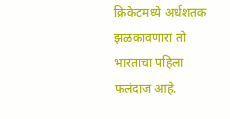क्रिकेटमध्ये अर्धशतक झळकावणारा तो भारताचा पहिला फलंदाज आहे.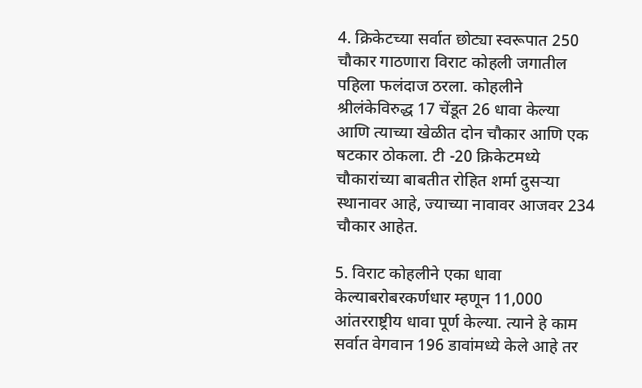4. क्रिकेटच्या सर्वात छोट्या स्वरूपात 250 चौकार गाठणारा विराट कोहली जगातील पहिला फलंदाज ठरला. कोहलीने श्रीलंकेविरुद्ध 17 चेंडूत 26 धावा केल्या आणि त्याच्या खेळीत दोन चौकार आणि एक षटकार ठोकला. टी -20 क्रिकेटमध्ये चौकारांच्या बाबतीत रोहित शर्मा दुसर्‍या स्थानावर आहे, ज्याच्या नावावर आजवर 234 चौकार आहेत.

5. विराट कोहलीने एका धावा केल्याबरोबरकर्णधार म्हणून 11,000 आंतरराष्ट्रीय धावा पूर्ण केल्या. त्याने हे काम सर्वात वेगवान 196 डावांमध्ये केले आहे तर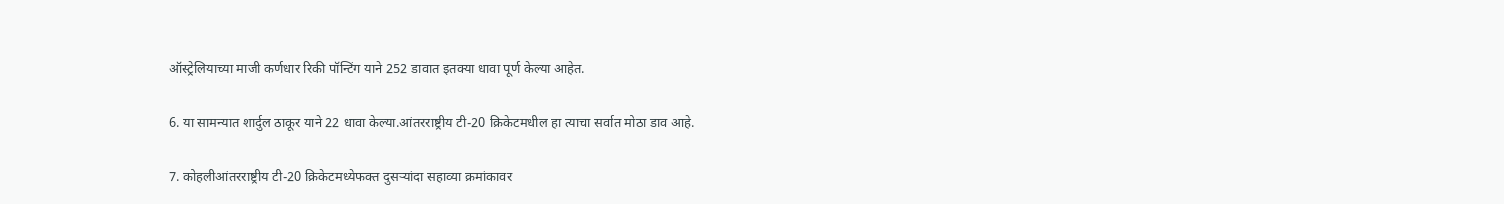ऑस्ट्रेलियाच्या माजी कर्णधार रिकी पॉन्टिंग याने 252 डावात इतक्या धावा पूर्ण केल्या आहेत.

6. या सामन्यात शार्दुल ठाकूर याने 22 धावा केल्या.आंतरराष्ट्रीय टी-20 क्रिकेटमधील हा त्याचा सर्वात मोठा डाव आहे.

7. कोहलीआंतरराष्ट्रीय टी-20 क्रिकेटमध्येफक्त दुसऱ्यांदा सहाव्या क्रमांकावर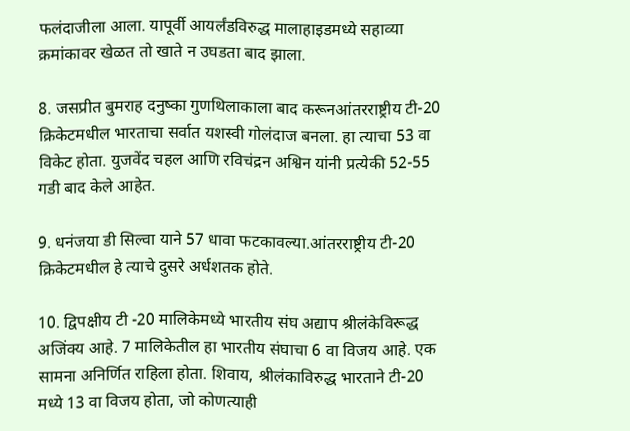फलंदाजीला आला. यापूर्वी आयर्लंडविरुद्ध मालाहाइडमध्ये सहाव्या क्रमांकावर खेळत तो खाते न उघडता बाद झाला.

8. जसप्रीत बुमराह दनुष्का गुणथिलाकाला बाद करूनआंतरराष्ट्रीय टी-20 क्रिकेटमधील भारताचा सर्वात यशस्वी गोलंदाज बनला. हा त्याचा 53 वा विकेट होता. युजवेंद चहल आणि रविचंद्रन अश्विन यांनी प्रत्येकी 52-55 गडी बाद केले आहेत.

9. धनंजया डी सिल्वा याने 57 धावा फटकावल्या.आंतरराष्ट्रीय टी-20 क्रिकेटमधील हे त्याचे दुसरे अर्धशतक होते.

10. द्विपक्षीय टी -20 मालिकेमध्ये भारतीय संघ अद्याप श्रीलंकेविरूद्ध अजिंक्य आहे. 7 मालिकेतील हा भारतीय संघाचा 6 वा विजय आहे. एक सामना अनिर्णित राहिला होता. शिवाय, श्रीलंकाविरुद्ध भारताने टी-20 मध्ये 13 वा विजय होता, जो कोणत्याही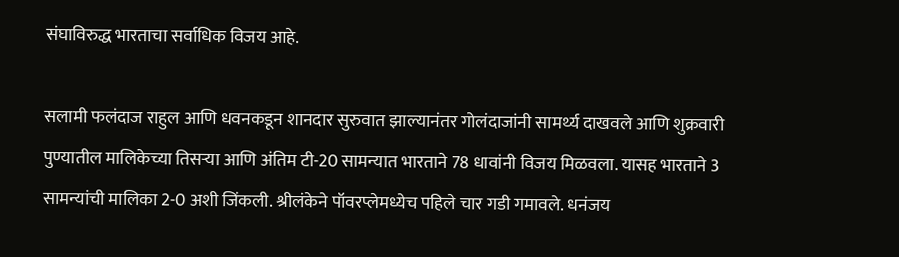संघाविरुद्ध भारताचा सर्वाधिक विजय आहे.

सलामी फलंदाज राहुल आणि धवनकडून शानदार सुरुवात झाल्यानंतर गोलंदाजांनी सामर्थ्य दाखवले आणि शुक्रवारी पुण्यातील मालिकेच्या तिसर्‍या आणि अंतिम टी-20 सामन्यात भारताने 78 धावांनी विजय मिळवला. यासह भारताने 3 सामन्यांची मालिका 2-0 अशी जिंकली. श्रीलंकेने पॉवरप्लेमध्येच पहिले चार गडी गमावले. धनंजय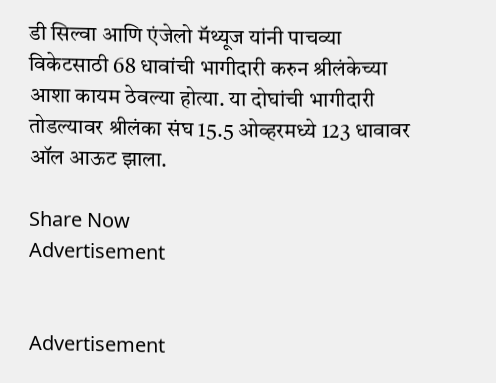डी सिल्वा आणि एंजेलो मॅथ्यूज यांनी पाचव्या विकेटसाठी 68 धावांची भागीदारी करुन श्रीलंकेच्या आशा कायम ठेवल्या होत्या. या दोघांची भागीदारी तोडल्यावर श्रीलंका संघ 15.5 ओव्हरमध्ये 123 धावावर ऑल आऊट झाला.

Share Now
Advertisement


Advertisement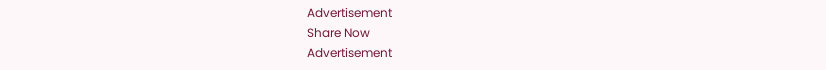Advertisement
Share Now
Advertisement